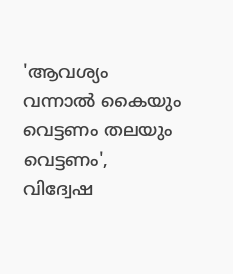'ആവശ്യം വന്നാൽ കൈയും വെട്ടണം തലയും വെട്ടണം', വിദ്വേഷ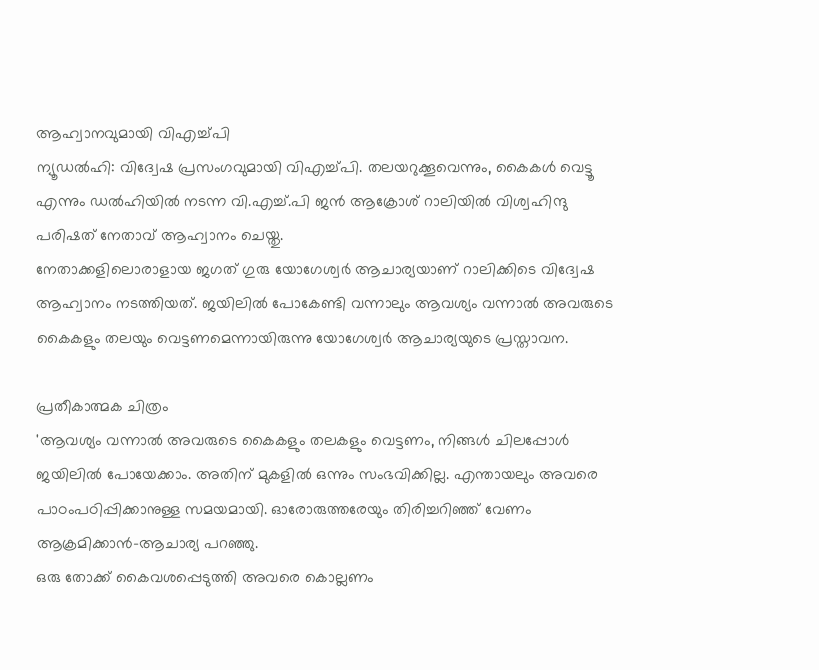ആഹ്വാനവുമായി വിഎച്ച്പി
ന്യൂഡൽഹി: വിദ്വേഷ പ്രസംഗവുമായി വിഎച്ച്പി. തലയറുക്കൂവെന്നും, കൈകൾ വെട്ടൂ എന്നും ഡൽഹിയിൽ നടന്ന വി.എച്ച്.പി ജൻ ആക്രോശ് റാലിയിൽ വിശ്വഹിന്ദു പരിഷത് നേതാവ് ആഹ്വാനം ചെയ്തു.
നേതാക്കളിലൊരാളായ ജഗത് ഗുരു യോഗേശ്വർ ആചാര്യയാണ് റാലിക്കിടെ വിദ്വേഷ ആഹ്വാനം നടത്തിയത്. ജയിലിൽ പോകേണ്ടി വന്നാലും ആവശ്യം വന്നാൽ അവരുടെ കൈകളും തലയും വെട്ടണമെന്നായിരുന്നു യോഗേശ്വർ ആചാര്യയുടെ പ്രസ്താവന.

പ്രതീകാത്മക ചിത്രം
'ആവശ്യം വന്നാൽ അവരുടെ കൈകളും തലകളും വെട്ടണം, നിങ്ങൾ ചിലപ്പോൾ ജയിലിൽ പോയേക്കാം. അതിന് മുകളിൽ ഒന്നും സംഭവിക്കില്ല. എന്തായലും അവരെ പാഠംപഠിപ്പിക്കാനുള്ള സമയമായി. ഓരോരുത്തരേയും തിരിച്ചറിഞ്ഞ് വേണം ആക്രമിക്കാൻ-ആചാര്യ പറഞ്ഞു.
ഒരു തോക്ക് കൈവശപ്പെടുത്തി അവരെ കൊല്ലണം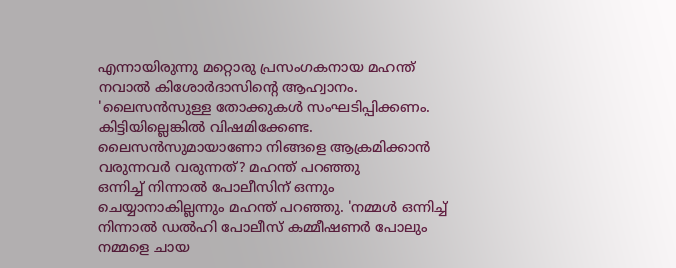എന്നായിരുന്നു മറ്റൊരു പ്രസംഗകനായ മഹന്ത് നവാൽ കിശോർദാസിന്റെ ആഹ്വാനം.
'ലൈസൻസുള്ള തോക്കുകൾ സംഘടിപ്പിക്കണം. കിട്ടിയില്ലെങ്കിൽ വിഷമിക്കേണ്ട. ലൈസൻസുമായാണോ നിങ്ങളെ ആക്രമിക്കാൻ വരുന്നവർ വരുന്നത്? മഹന്ത് പറഞ്ഞു
ഒന്നിച്ച് നിന്നാൽ പോലീസിന് ഒന്നും ചെയ്യാനാകില്ലന്നും മഹന്ത് പറഞ്ഞു. 'നമ്മൾ ഒന്നിച്ച് നിന്നാൽ ഡൽഹി പോലീസ് കമ്മീഷണർ പോലും നമ്മളെ ചായ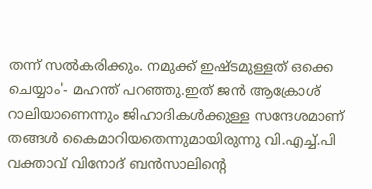തന്ന് സൽകരിക്കും. നമുക്ക് ഇഷ്ടമുള്ളത് ഒക്കെ ചെയ്യാം'- മഹന്ത് പറഞ്ഞു.ഇത് ജൻ ആക്രോശ് റാലിയാണെന്നും ജിഹാദികൾക്കുള്ള സന്ദേശമാണ് തങ്ങൾ കൈമാറിയതെന്നുമായിരുന്നു വി.എച്ച്.പി വക്താവ് വിനോദ് ബൻസാലിന്റെ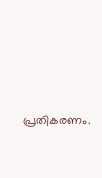പ്രതികരണം.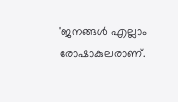'ജനങ്ങൾ എല്ലാം രോഷാകുലരാണ്.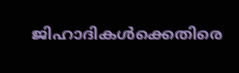ജിഹാദികൾക്കെതിരെ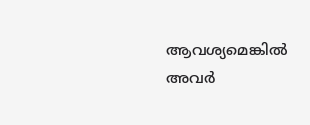ആവശ്യമെങ്കിൽ അവർ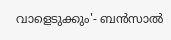വാളെടുക്കും'- ബൻസാൽ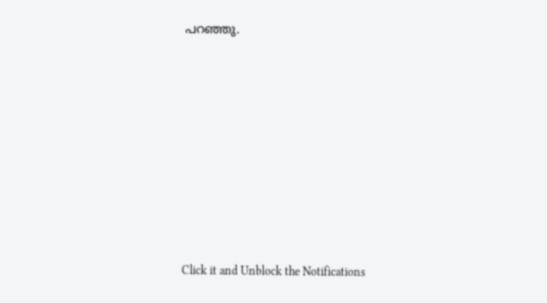പറഞ്ഞു.












Click it and Unblock the Notifications